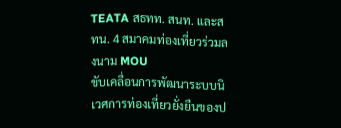TEATA สธทท. สนท. และสทน. 4 สมาคมท่องเที่ยวร่วมลงนาม MOU
ขับเคลื่อนการพัฒนาระบบนิเวศการท่องเที่ยวยั่งยืนของป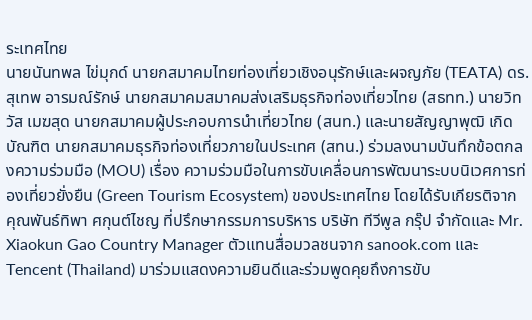ระเทศไทย
นายนันทพล ไข่มุกด์ นายกสมาคมไทยท่องเที่ยวเชิงอนุรักษ์และผจญภัย (TEATA) ดร. สุเทพ อารมณ์รักษ์ นายกสมาคมสมาคมส่งเสริมธุรกิจท่องเที่ยวไทย (สธทท.) นายวิทวัส เมฆสุด นายกสมาคมผู้ประกอบการนำเที่ยวไทย (สนท.) และนายสัญญาพุฒิ เกิดบัณฑิต นายกสมาคมธุรกิจท่องเที่ยวภายในประเทศ (สทน.) ร่วมลงนามบันทึกข้อตกลงความร่วมมือ (MOU) เรื่อง ความร่วมมือในการขับเคลื่อนการพัฒนาระบบนิเวศการท่องเที่ยวยั่งยืน (Green Tourism Ecosystem) ของประเทศไทย โดยได้รับเกียรติจาก คุณพันธ์ทิพา ศกุนต์ไชญ ที่ปรึกษากรรมการบริหาร บริษัท ทีวีพูล กรุ๊ป จำกัดและ Mr. Xiaokun Gao Country Manager ตัวแทนสื่อมวลชนจาก sanook.com และ Tencent (Thailand) มาร่วมแสดงความยินดีและร่วมพูดคุยถึงการขับ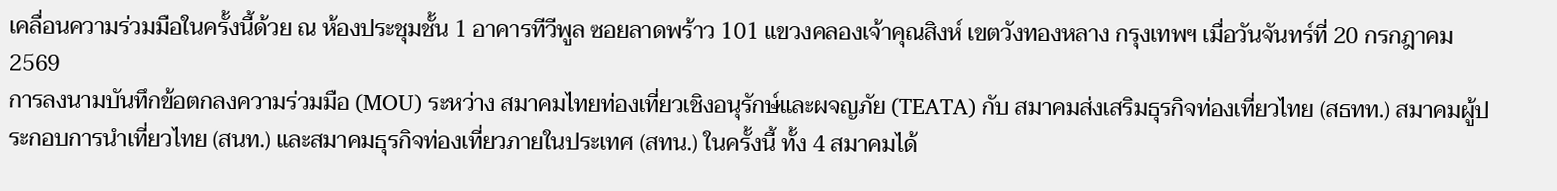เคลื่อนความร่วมมือในครั้งนี้ด้วย ณ ห้องประชุมชั้น 1 อาคารทีวีพูล ซอยลาดพร้าว 101 แขวงคลองเจ้าคุณสิงห์ เขตวังทองหลาง กรุงเทพฯ เมื่อวันจันทร์ที่ 20 กรกฎาคม 2569
การลงนามบันทึกข้อตกลงความร่วมมือ (MOU) ระหว่าง สมาคมไทยท่องเที่ยวเชิงอนุรักษ์และผจญภัย (TEATA) กับ สมาคมส่งเสริมธุรกิจท่องเที่ยวไทย (สธทท.) สมาคมผู้ประกอบการนำเที่ยวไทย (สนท.) และสมาคมธุรกิจท่องเที่ยวภายในประเทศ (สทน.) ในครั้งนี้ ทั้ง 4 สมาคมได้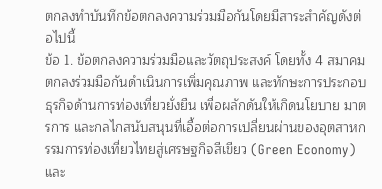ตกลงทำบันทึกข้อตกลงความร่วมมือกันโดยมีสาระสำคัญดังต่อไปนี้
ข้อ 1. ข้อตกลงความร่วมมือและวัตถุประสงค์ โดยทั้ง 4 สมาคม ตกลงร่วมมือกันดำเนินการเพิ่มคุณภาพ และทักษะการประกอบธุรกิจด้านการท่องเที่ยวยั่งยืน เพื่อผลักดันให้เกิดนโยบาย มาตรการ และกลไกสนับสนุนที่เอื้อต่อการเปลี่ยนผ่านของอุตสาหกรรมการท่องเที่ยวไทยสู่เศรษฐกิจสีเขียว (Green Economy) และ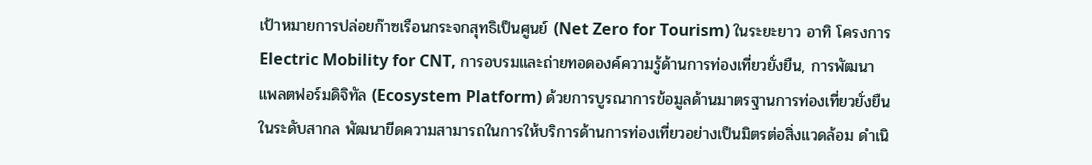เป้าหมายการปล่อยก๊าซเรือนกระจกสุทธิเป็นศูนย์ (Net Zero for Tourism) ในระยะยาว อาทิ โครงการ Electric Mobility for CNT, การอบรมและถ่ายทอดองค์ความรู้ด้านการท่องเที่ยวยั่งยืน, การพัฒนาแพลตฟอร์มดิจิทัล (Ecosystem Platform) ด้วยการบูรณาการข้อมูลด้านมาตรฐานการท่องเที่ยวยั่งยืนในระดับสากล พัฒนาขีดความสามารถในการให้บริการด้านการท่องเที่ยวอย่างเป็นมิตรต่อสิ่งแวดล้อม ดำเนิ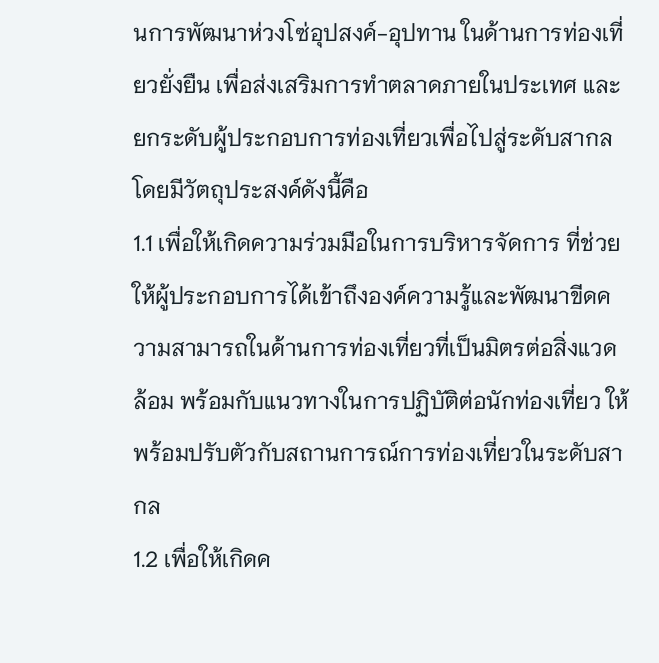นการพัฒนาห่วงโซ่อุปสงค์-อุปทาน ในด้านการท่องเที่ยวยั่งยืน เพื่อส่งเสริมการทำตลาดภายในประเทศ และยกระดับผู้ประกอบการท่องเที่ยวเพื่อไปสู่ระดับสากล
โดยมีวัตถุประสงค์ดังนี้คือ
1.1 เพื่อให้เกิดความร่วมมือในการบริหารจัดการ ที่ช่วยให้ผู้ประกอบการได้เข้าถึงองค์ความรู้และพัฒนาขีดความสามารถในด้านการท่องเที่ยวที่เป็นมิตรต่อสิ่งแวดล้อม พร้อมกับแนวทางในการปฏิบัติต่อนักท่องเที่ยว ให้พร้อมปรับตัวกับสถานการณ์การท่องเที่ยวในระดับสากล
1.2 เพื่อให้เกิดค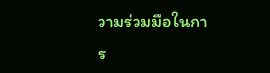วามร่วมมือในการ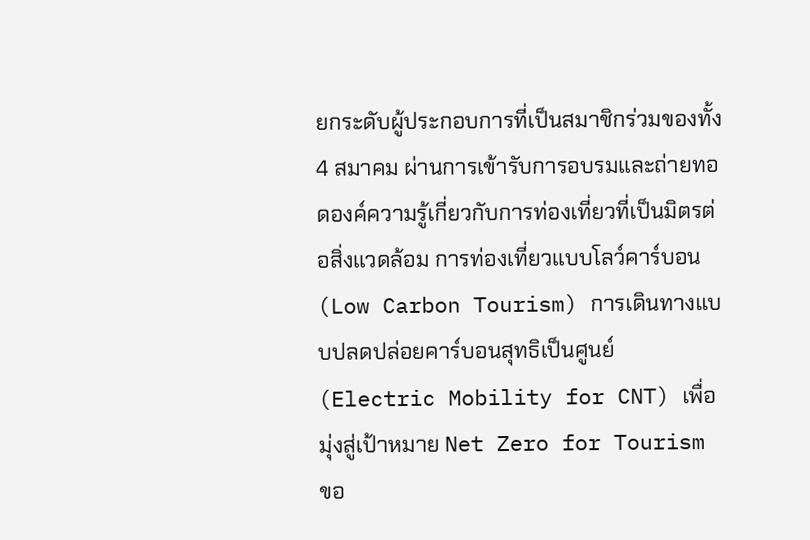ยกระดับผู้ประกอบการที่เป็นสมาชิกร่วมของทั้ง 4 สมาคม ผ่านการเข้ารับการอบรมและถ่ายทอดองค์ความรู้เกี่ยวกับการท่องเที่ยวที่เป็นมิตรต่อสิ่งแวดล้อม การท่องเที่ยวแบบโลว์คาร์บอน (Low Carbon Tourism) การเดินทางแบบปลดปล่อยคาร์บอนสุทธิเป็นศูนย์ (Electric Mobility for CNT) เพื่อมุ่งสู่เป้าหมาย Net Zero for Tourism ขอ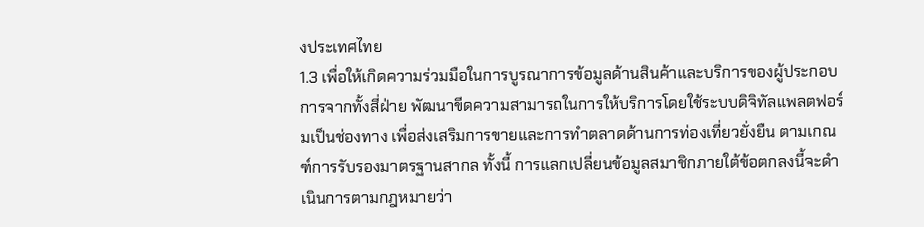งประเทศไทย
1.3 เพื่อให้เกิดความร่วมมือในการบูรณาการข้อมูลด้านสินค้าและบริการของผู้ประกอบการจากทั้งสี่ฝ่าย พัฒนาขีดความสามารถในการให้บริการโดยใช้ระบบดิจิทัลแพลตฟอร์มเป็นช่องทาง เพื่อส่งเสริมการขายและการทำตลาดด้านการท่องเที่ยวยั่งยืน ตามเกณฑ์การรับรองมาตรฐานสากล ทั้งนี้ การแลกเปลี่ยนข้อมูลสมาชิกภายใต้ข้อตกลงนี้จะดำเนินการตามกฎหมายว่า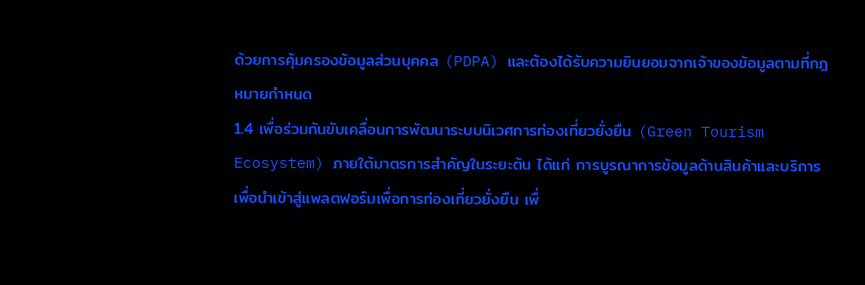ด้วยการคุ้มครองข้อมูลส่วนบุคคล (PDPA) และต้องได้รับความยินยอมจากเจ้าของข้อมูลตามที่กฎหมายกำหนด
1.4 เพื่อร่วมกันขับเคลื่อนการพัฒนาระบบนิเวศการท่องเที่ยวยั่งยืน (Green Tourism Ecosystem) ภายใต้มาตรการสำคัญในระยะต้น ได้แก่ การบูรณาการข้อมูลด้านสินค้าและบริการเพื่อนำเข้าสู่แพลตฟอร์มเพื่อการท่องเที่ยวยั่งยืน เพื่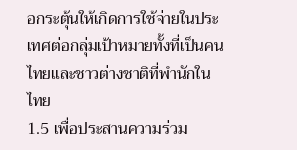อกระตุ้นให้เกิดการใช้จ่ายในประเทศต่อกลุ่มเป้าหมายทั้งที่เป็นคนไทยและชาวต่างชาติที่พำนักในไทย
1.5 เพื่อประสานความร่วม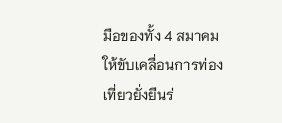มือของทั้ง 4 สมาคม ให้ขับเคลื่อนการท่องเที่ยวยั่งยืนร่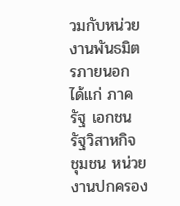วมกับหน่วยงานพันธมิตรภายนอก ได้แก่ ภาครัฐ เอกชน รัฐวิสาหกิจ ชุมชน หน่วยงานปกครอง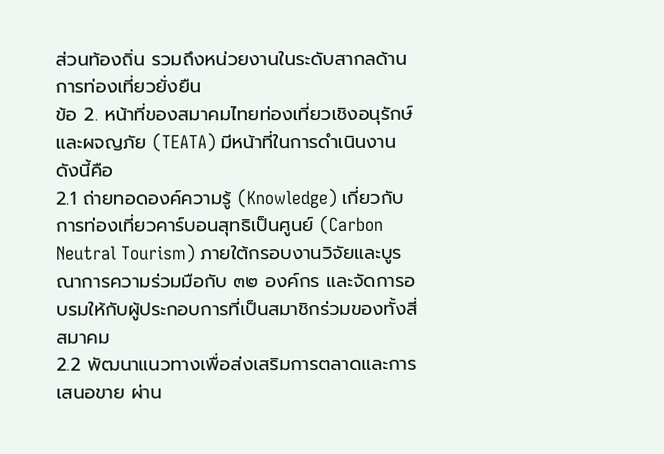ส่วนท้องถิ่น รวมถึงหน่วยงานในระดับสากลด้านการท่องเที่ยวยั่งยืน
ข้อ 2. หน้าที่ของสมาคมไทยท่องเที่ยวเชิงอนุรักษ์และผจญภัย (TEATA) มีหน้าที่ในการดำเนินงาน ดังนี้คือ
2.1 ถ่ายทอดองค์ความรู้ (Knowledge) เกี่ยวกับการท่องเที่ยวคาร์บอนสุทธิเป็นศูนย์ (Carbon Neutral Tourism) ภายใต้กรอบงานวิจัยและบูรณาการความร่วมมือกับ ๓๒ องค์กร และจัดการอบรมให้กับผู้ประกอบการที่เป็นสมาชิกร่วมของทั้งสี่สมาคม
2.2 พัฒนาแนวทางเพื่อส่งเสริมการตลาดและการเสนอขาย ผ่าน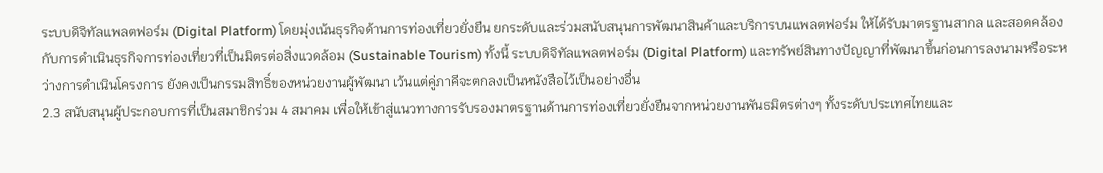ระบบดิจิทัลแพลตฟอร์ม (Digital Platform) โดยมุ่งเน้นธุรกิจด้านการท่องเที่ยวยั่งยืน ยกระดับและร่วมสนับสนุนการพัฒนาสินค้าและบริการบนแพลตฟอร์ม ให้ได้รับมาตรฐานสากล และสอดคล้องกับการดำเนินธุรกิจการท่องเที่ยวที่เป็นมิตรต่อสิ่งแวดล้อม (Sustainable Tourism) ทั้งนี้ ระบบดิจิทัลแพลตฟอร์ม (Digital Platform) และทรัพย์สินทางปัญญาที่พัฒนาขึ้นก่อนการลงนามหรือระหว่างการดำเนินโครงการ ยังคงเป็นกรรมสิทธิ์ของหน่วยงานผู้พัฒนา เว้นแต่คู่ภาคีจะตกลงเป็นหนังสือไว้เป็นอย่างอื่น
2.3 สนับสนุนผู้ประกอบการที่เป็นสมาชิกร่วม 4 สมาคม เพื่อให้เข้าสู่แนวทางการรับรองมาตรฐานด้านการท่องเที่ยวยั่งยืนจากหน่วยงานพันธมิตรต่างๆ ทั้งระดับประเทศไทยและ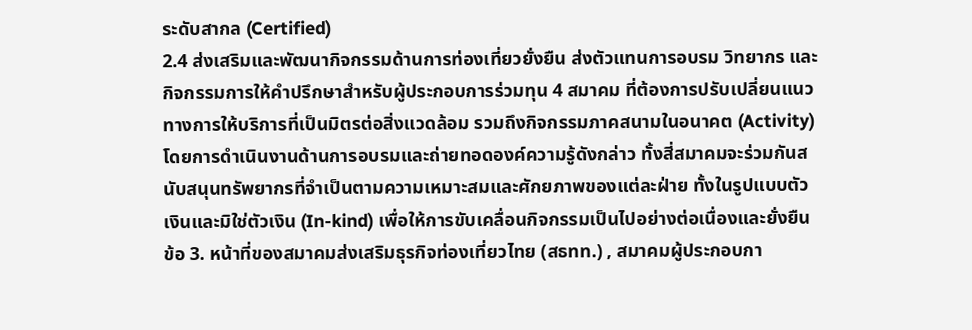ระดับสากล (Certified)
2.4 ส่งเสริมและพัฒนากิจกรรมด้านการท่องเที่ยวยั่งยืน ส่งตัวแทนการอบรม วิทยากร และกิจกรรมการให้คำปรึกษาสำหรับผู้ประกอบการร่วมทุน 4 สมาคม ที่ต้องการปรับเปลี่ยนแนวทางการให้บริการที่เป็นมิตรต่อสิ่งแวดล้อม รวมถึงกิจกรรมภาคสนามในอนาคต (Activity) โดยการดำเนินงานด้านการอบรมและถ่ายทอดองค์ความรู้ดังกล่าว ทั้งสี่สมาคมจะร่วมกันสนับสนุนทรัพยากรที่จำเป็นตามความเหมาะสมและศักยภาพของแต่ละฝ่าย ทั้งในรูปแบบตัวเงินและมิใช่ตัวเงิน (In-kind) เพื่อให้การขับเคลื่อนกิจกรรมเป็นไปอย่างต่อเนื่องและยั่งยืน
ข้อ 3. หน้าที่ของสมาคมส่งเสริมธุรกิจท่องเที่ยวไทย (สธทท.) , สมาคมผู้ประกอบกา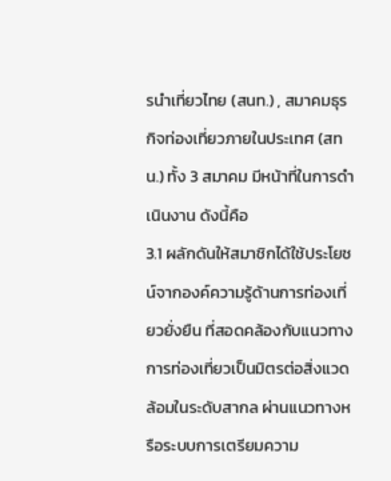รนำเที่ยวไทย (สนท.) , สมาคมธุรกิจท่องเที่ยวภายในประเทศ (สทน.) ทั้ง 3 สมาคม มีหน้าที่ในการดำเนินงาน ดังนี้คือ
3.1 ผลักดันให้สมาชิกได้ใช้ประโยชน์จากองค์ความรู้ด้านการท่องเที่ยวยั่งยืน ที่สอดคล้องกับแนวทางการท่องเที่ยวเป็นมิตรต่อสิ่งแวดล้อมในระดับสากล ผ่านแนวทางหรือระบบการเตรียมความ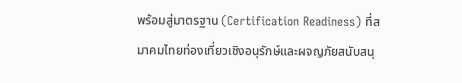พร้อมสู่มาตรฐาน (Certification Readiness) ที่สมาคมไทยท่องเที่ยวเชิงอนุรักษ์และผจญภัยสนับสนุ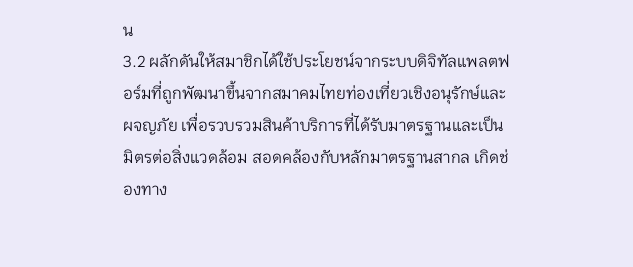น
3.2 ผลักดันให้สมาชิกได้ใช้ประโยชน์จากระบบดิจิทัลแพลตฟอร์มที่ถูกพัฒนาขึ้นจากสมาคมไทยท่องเที่ยวเชิงอนุรักษ์และผจญภัย เพื่อรวบรวมสินค้าบริการที่ได้รับมาตรฐานและเป็นมิตรต่อสิ่งแวดล้อม สอดคล้องกับหลักมาตรฐานสากล เกิดช่องทาง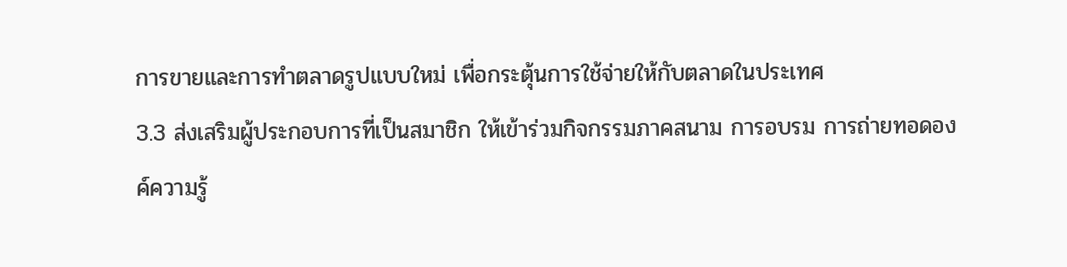การขายและการทำตลาดรูปแบบใหม่ เพื่อกระตุ้นการใช้จ่ายให้กับตลาดในประเทศ
3.3 ส่งเสริมผู้ประกอบการที่เป็นสมาชิก ให้เข้าร่วมกิจกรรมภาคสนาม การอบรม การถ่ายทอดองค์ความรู้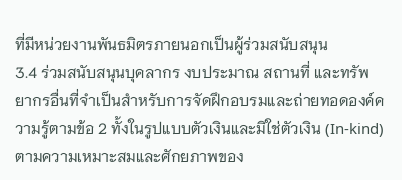ที่มีหน่วยงานพันธมิตรภายนอกเป็นผู้ร่วมสนับสนุน
3.4 ร่วมสนับสนุนบุคลากร งบประมาณ สถานที่ และทรัพยากรอื่นที่จำเป็นสำหรับการจัดฝึกอบรมและถ่ายทอดองค์ความรู้ตามข้อ 2 ทั้งในรูปแบบตัวเงินและมิใช่ตัวเงิน (In-kind) ตามความเหมาะสมและศักยภาพของ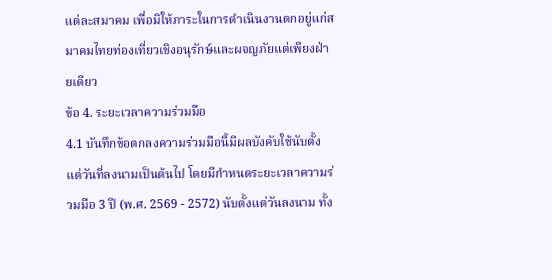แต่ละสมาคม เพื่อมิให้ภาระในการดำเนินงานตกอยู่แก่สมาคมไทยท่องเที่ยวเชิงอนุรักษ์และผจญภัยแต่เพียงฝ่ายเดียว
ข้อ 4. ระยะเวลาความร่วมมือ
4.1 บันทึกข้อตกลงความร่วมมือนี้มีผลบังคับใช้นับตั้งแต่วันที่ลงนามเป็นต้นไป โดยมีกำหนดระยะเวลาความร่วมมือ 3 ปี (พ.ศ. 2569 - 2572) นับตั้งแต่วันลงนาม ทั้ง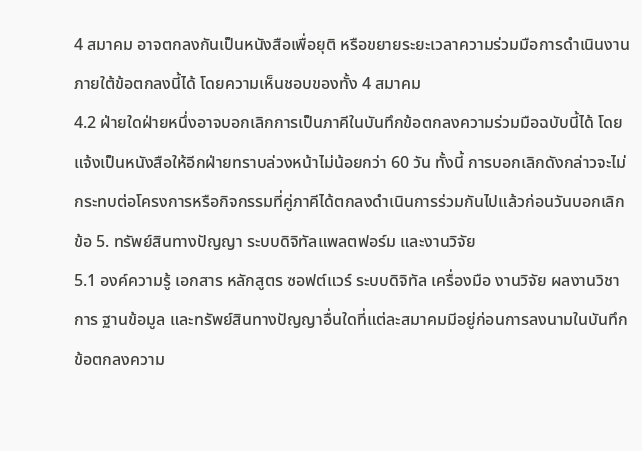4 สมาคม อาจตกลงกันเป็นหนังสือเพื่อยุติ หรือขยายระยะเวลาความร่วมมือการดำเนินงานภายใต้ข้อตกลงนี้ได้ โดยความเห็นชอบของทั้ง 4 สมาคม
4.2 ฝ่ายใดฝ่ายหนึ่งอาจบอกเลิกการเป็นภาคีในบันทึกข้อตกลงความร่วมมือฉบับนี้ได้ โดยแจ้งเป็นหนังสือให้อีกฝ่ายทราบล่วงหน้าไม่น้อยกว่า 60 วัน ทั้งนี้ การบอกเลิกดังกล่าวจะไม่กระทบต่อโครงการหรือกิจกรรมที่คู่ภาคีได้ตกลงดำเนินการร่วมกันไปแล้วก่อนวันบอกเลิก
ข้อ 5. ทรัพย์สินทางปัญญา ระบบดิจิทัลแพลตฟอร์ม และงานวิจัย
5.1 องค์ความรู้ เอกสาร หลักสูตร ซอฟต์แวร์ ระบบดิจิทัล เครื่องมือ งานวิจัย ผลงานวิชาการ ฐานข้อมูล และทรัพย์สินทางปัญญาอื่นใดที่แต่ละสมาคมมีอยู่ก่อนการลงนามในบันทึกข้อตกลงความ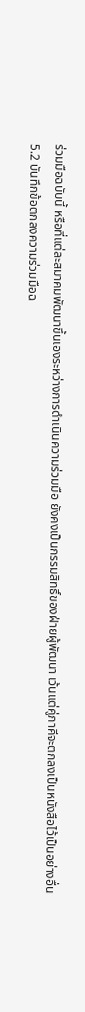ร่วมมือฉบับนี้ หรือที่แต่ละสมาคมพัฒนาขึ้นเองระหว่างการดำเนินความร่วมมือ ยังคงเป็นกรรมสิทธิ์ของฝ่ายผู้พัฒนา เว้นแต่คู่ภาคีจะตกลงเป็นหนังสือไว้เป็นอย่างอื่น
5.2 บันทึกข้อตกลงความร่วมมือฉ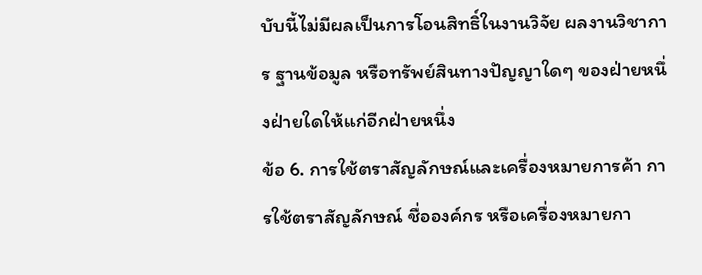บับนี้ไม่มีผลเป็นการโอนสิทธิ์ในงานวิจัย ผลงานวิชาการ ฐานข้อมูล หรือทรัพย์สินทางปัญญาใดๆ ของฝ่ายหนึ่งฝ่ายใดให้แก่อีกฝ่ายหนึ่ง
ข้อ 6. การใช้ตราสัญลักษณ์และเครื่องหมายการค้า การใช้ตราสัญลักษณ์ ชื่อองค์กร หรือเครื่องหมายกา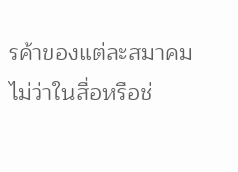รค้าของแต่ละสมาคม ไม่ว่าในสื่อหรือช่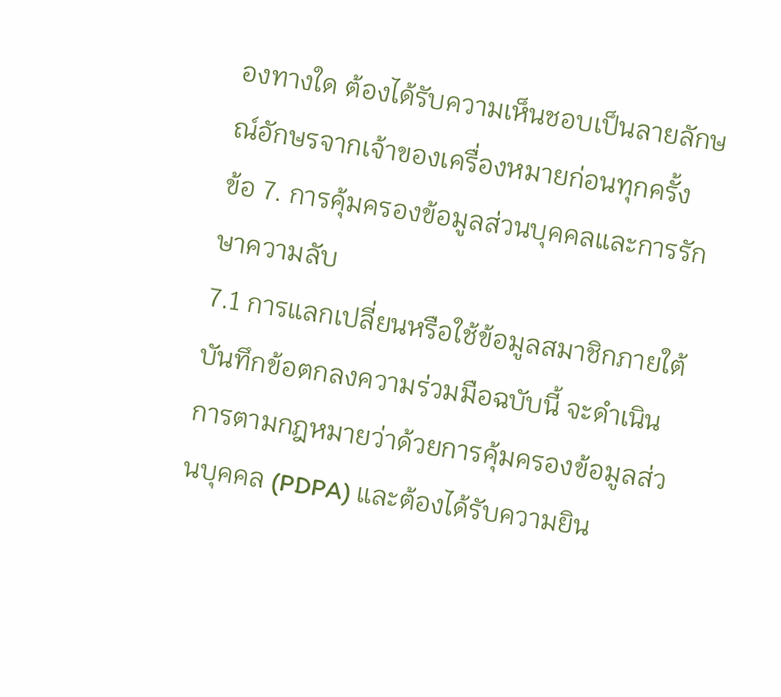องทางใด ต้องได้รับความเห็นชอบเป็นลายลักษณ์อักษรจากเจ้าของเครื่องหมายก่อนทุกครั้ง
ข้อ 7. การคุ้มครองข้อมูลส่วนบุคคลและการรักษาความลับ
7.1 การแลกเปลี่ยนหรือใช้ข้อมูลสมาชิกภายใต้บันทึกข้อตกลงความร่วมมือฉบับนี้ จะดำเนินการตามกฎหมายว่าด้วยการคุ้มครองข้อมูลส่วนบุคคล (PDPA) และต้องได้รับความยิน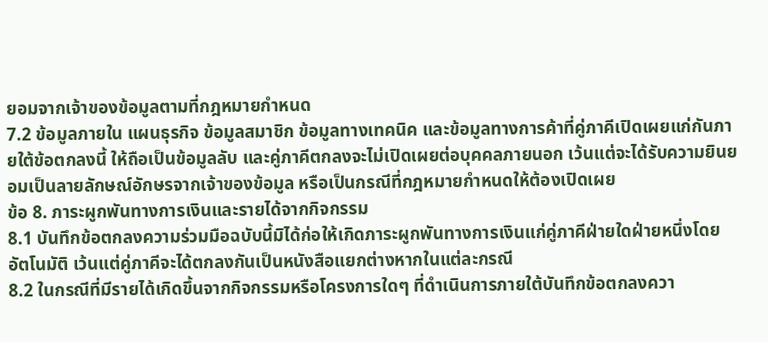ยอมจากเจ้าของข้อมูลตามที่กฎหมายกำหนด
7.2 ข้อมูลภายใน แผนธุรกิจ ข้อมูลสมาชิก ข้อมูลทางเทคนิค และข้อมูลทางการค้าที่คู่ภาคีเปิดเผยแก่กันภายใต้ข้อตกลงนี้ ให้ถือเป็นข้อมูลลับ และคู่ภาคีตกลงจะไม่เปิดเผยต่อบุคคลภายนอก เว้นแต่จะได้รับความยินยอมเป็นลายลักษณ์อักษรจากเจ้าของข้อมูล หรือเป็นกรณีที่กฎหมายกำหนดให้ต้องเปิดเผย
ข้อ 8. ภาระผูกพันทางการเงินและรายได้จากกิจกรรม
8.1 บันทึกข้อตกลงความร่วมมือฉบับนี้มิได้ก่อให้เกิดภาระผูกพันทางการเงินแก่คู่ภาคีฝ่ายใดฝ่ายหนึ่งโดยอัตโนมัติ เว้นแต่คู่ภาคีจะได้ตกลงกันเป็นหนังสือแยกต่างหากในแต่ละกรณี
8.2 ในกรณีที่มีรายได้เกิดขึ้นจากกิจกรรมหรือโครงการใดๆ ที่ดำเนินการภายใต้บันทึกข้อตกลงควา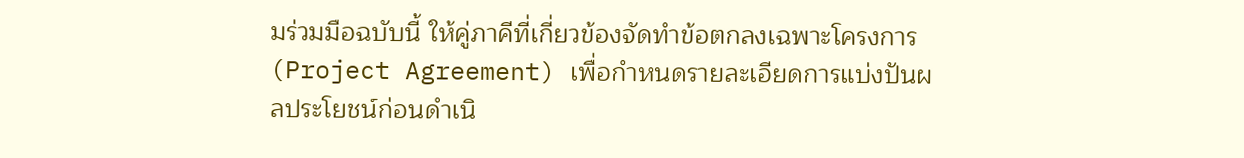มร่วมมือฉบับนี้ ให้คู่ภาคีที่เกี่ยวข้องจัดทำข้อตกลงเฉพาะโครงการ (Project Agreement) เพื่อกำหนดรายละเอียดการแบ่งปันผลประโยชน์ก่อนดำเนิ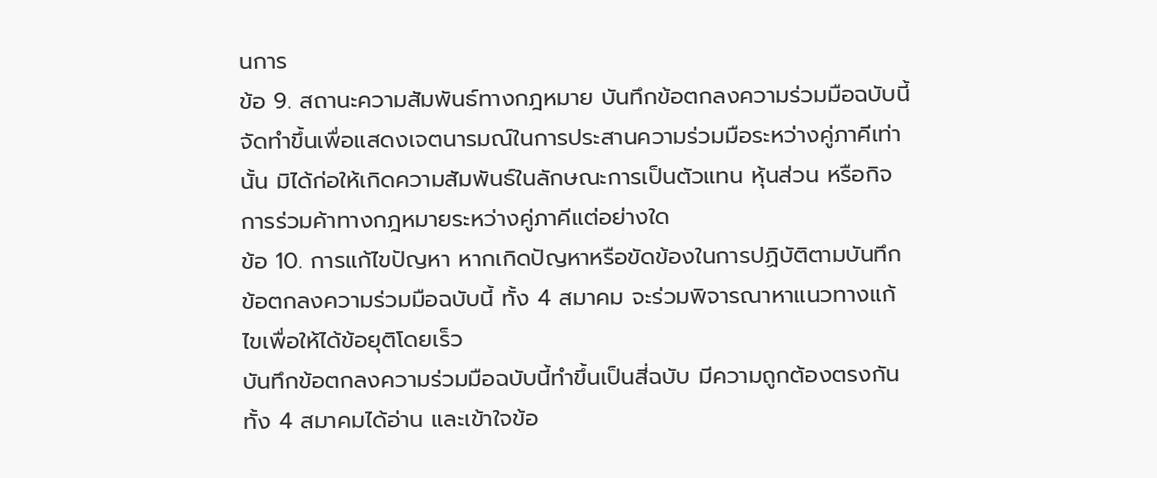นการ
ข้อ 9. สถานะความสัมพันธ์ทางกฎหมาย บันทึกข้อตกลงความร่วมมือฉบับนี้จัดทำขึ้นเพื่อแสดงเจตนารมณ์ในการประสานความร่วมมือระหว่างคู่ภาคีเท่านั้น มิได้ก่อให้เกิดความสัมพันธ์ในลักษณะการเป็นตัวแทน หุ้นส่วน หรือกิจการร่วมค้าทางกฎหมายระหว่างคู่ภาคีแต่อย่างใด
ข้อ 10. การแก้ไขปัญหา หากเกิดปัญหาหรือขัดข้องในการปฏิบัติตามบันทึกข้อตกลงความร่วมมือฉบับนี้ ทั้ง 4 สมาคม จะร่วมพิจารณาหาแนวทางแก้ไขเพื่อให้ได้ข้อยุติโดยเร็ว
บันทึกข้อตกลงความร่วมมือฉบับนี้ทำขึ้นเป็นสี่ฉบับ มีความถูกต้องตรงกัน ทั้ง 4 สมาคมได้อ่าน และเข้าใจข้อ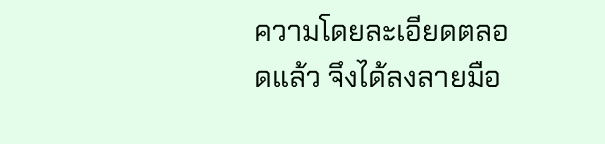ความโดยละเอียดตลอดแล้ว จึงได้ลงลายมือ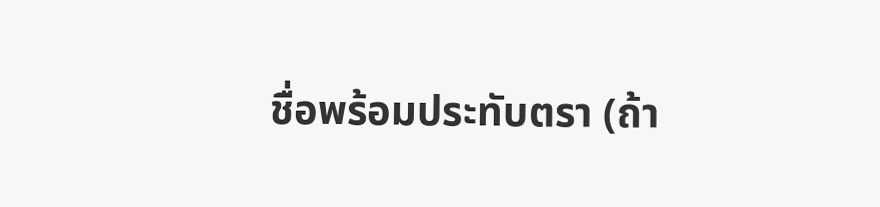ชื่อพร้อมประทับตรา (ถ้า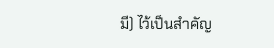มี) ไว้เป็นสำคัญ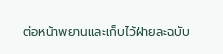ต่อหน้าพยานและเก็บไว้ฝ่ายละฉบับ